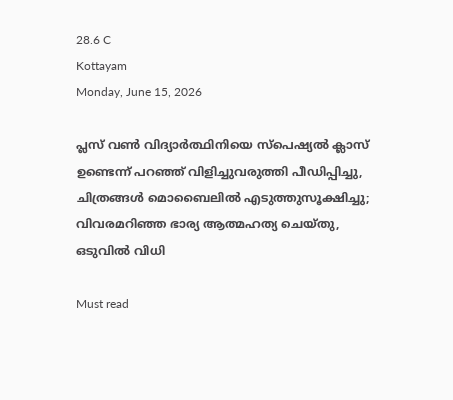28.6 C
Kottayam
Monday, June 15, 2026

പ്ലസ് വണ്‍ വിദ്യാര്‍ത്ഥിനിയെ സ്‌പെഷ്യല്‍ ക്ലാസ് ഉണ്ടെന്ന് പറഞ്ഞ് വിളിച്ചുവരുത്തി പീഡിപ്പിച്ചു, ചിത്രങ്ങള്‍ മൊബൈലില്‍ എടുത്തുസൂക്ഷിച്ചു; വിവരമറിഞ്ഞ ഭാര്യ ആത്മഹത്യ ചെയ്തു, ഒടുവില്‍ വിധി

Must read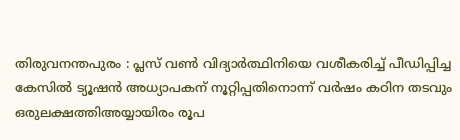തിരുവനന്തപുരം : പ്ലസ് വണ്‍ വിദ്യാര്‍ത്ഥിനിയെ വശീകരിച്ച് പീഡിപ്പിച്ച കേസില്‍ ട്യൂഷന്‍ അധ്യാപകന് നൂറ്റിപ്പതിനൊന്ന് വര്‍ഷം കഠിന തടവും ഒരുലക്ഷത്തിഅയ്യായിരം രൂപ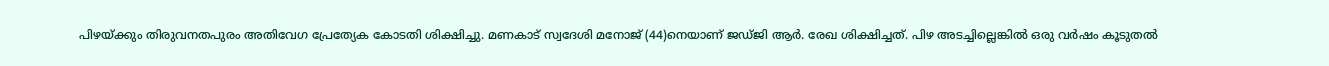പിഴയ്ക്കും തിരുവനതപുരം അതിവേഗ പ്രേത്യേക കോടതി ശിക്ഷിച്ചു. മണകാട് സ്വദേശി മനോജ് (44)നെയാണ് ജഡ്ജി ആര്‍. രേഖ ശിക്ഷിച്ചത്. പിഴ അടച്ചില്ലെങ്കില്‍ ഒരു വര്‍ഷം കൂടുതല്‍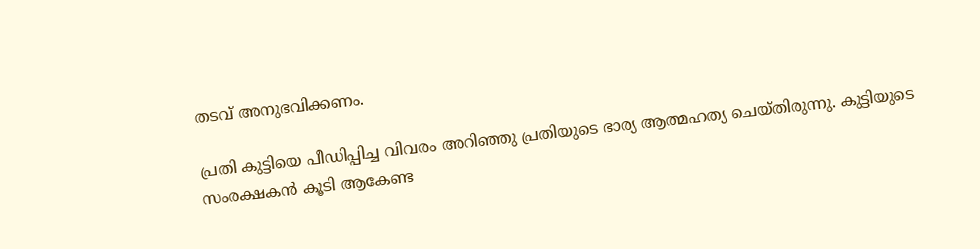തടവ് അനുഭവിക്കണം.

പ്രതി കുട്ടിയെ പീഡിപ്പിച്ച വിവരം അറിഞ്ഞു പ്രതിയുടെ ഭാര്യ ആത്മഹത്യ ചെയ്തിരുന്നു. കുട്ടിയുടെ സംരക്ഷകന്‍ കൂടി ആകേണ്ട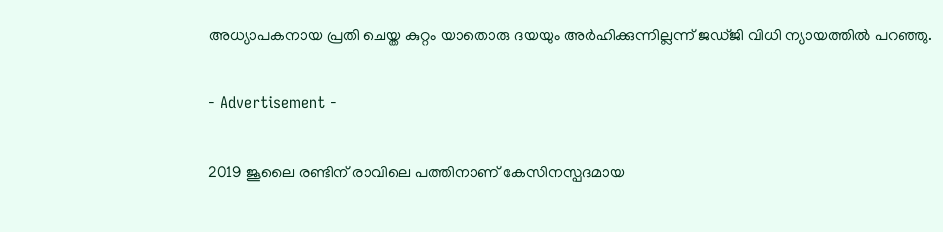അധ്യാപകനായ പ്രതി ചെയ്ത കുറ്റം യാതൊരു ദയയും അര്‍ഹിക്കുന്നില്ലന്ന് ജഡ്ജി വിധി ന്യായത്തില്‍ പറഞ്ഞു.

- Advertisement -

2019 ജൂലൈ രണ്ടിന് രാവിലെ പത്തിനാണ് കേസിനസ്പദമായ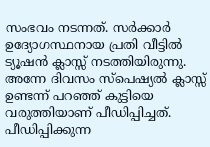സംഭവം നടന്നത്. സര്‍ക്കാര്‍ ഉദ്യോഗസ്ഥനായ പ്രതി വീട്ടില്‍ ട്യൂഷന്‍ ക്ലാസ്സ് നടത്തിയിരുന്നു. അന്നേ ദിവസം സ്‌പെഷ്യല്‍ ക്ലാസ്സ് ഉണ്ടന്ന് പറഞ്ഞ് കുട്ടിയെ വരുത്തിയാണ് പീഡിപ്പിച്ചത്. പീഡിപ്പിക്കുന്ന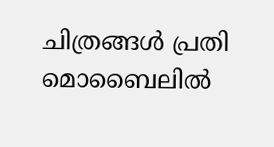ചിത്രങ്ങള്‍ പ്രതി മൊബൈലില്‍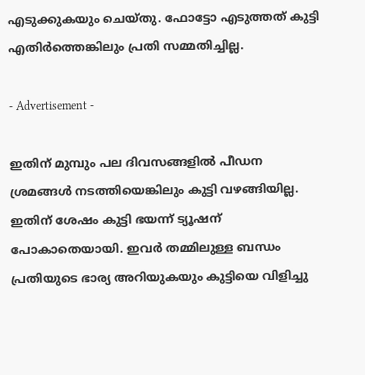എടുക്കുകയും ചെയ്തു. ഫോട്ടോ എടുത്തത് കുട്ടി എതിര്‍ത്തെങ്കിലും പ്രതി സമ്മതിച്ചില്ല.

- Advertisement -

ഇതിന് മുമ്പും പല ദിവസങ്ങളില്‍ പീഡന ശ്രമങ്ങള്‍ നടത്തിയെങ്കിലും കുട്ടി വഴങ്ങിയില്ല. ഇതിന് ശേഷം കുട്ടി ഭയന്ന് ട്യൂഷന് പോകാതെയായി. ഇവര്‍ തമ്മിലുള്ള ബന്ധം പ്രതിയുടെ ഭാര്യ അറിയുകയും കുട്ടിയെ വിളിച്ചു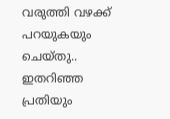വരുത്തി വഴക്ക് പറയുകയും ചെയ്തു.. ഇതറിഞ്ഞ പ്രതിയും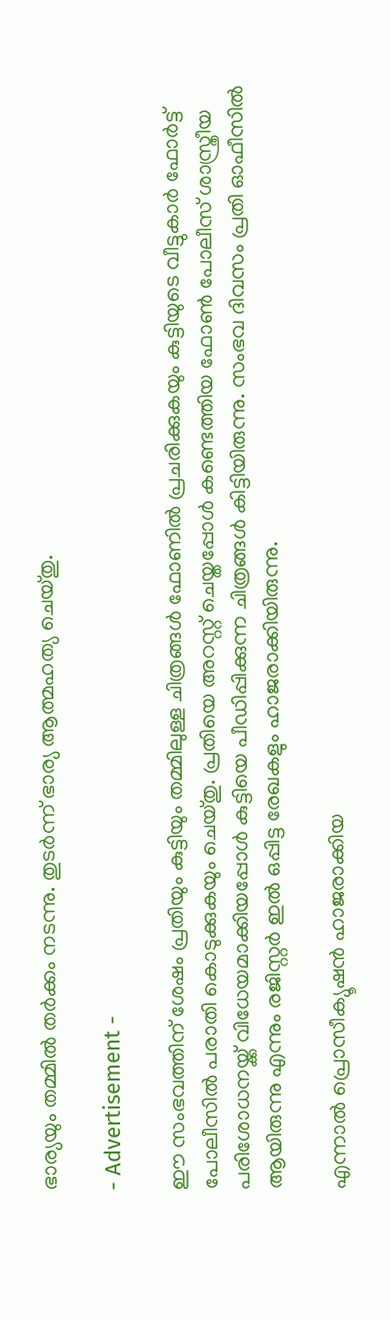ഭാര്യയും തമ്മില്‍ തര്‍ക്കം നടന്നു. തുടര്‍ന്ന് ഭാര്യ ആത്മഹത്യ ചെയ്തു.

- Advertisement -

ഈ സംഭവത്തിന് ശേഷം പ്രതിയും കുട്ടിയും തമ്മിലുള്ള ചിത്രങ്ങള്‍ ഫോണില്‍ പ്രചരിക്കുകയും കുട്ടിയുടെ വീട്ടുകാര്‍ ഫോര്‍ട്ട് പോലീസില്‍ പരാതി കൊടുക്കുകയും ചെയ്തു. പ്രതിയെ അറസ്റ്റ് ചെയ്തപ്പോള്‍ കണ്ടെത്തിയ ഫോണ്‍ പോലീസ് ശാസ്ത്രീയ പരിശോധനയ്ക്ക് വിധേയമാക്കിയപ്പോള്‍ കുട്ടിയെ പീഡിപ്പിക്കുന്ന ചിത്രങ്ങള്‍ കിട്ടിയിരുന്നു. സംഭവ ദിവസം പ്രതി ഓഫീസില്‍ ആയിരുന്നു എന്നും രജിസ്റ്റര്‍ ഇല്‍ ഒപ്പിട്ട രേഖകളും ഹാജരാക്കിയിരുന്നു.

എന്നാല്‍ പ്രൊസീക്യൂഷന്‍ ഹാജരാക്കിയ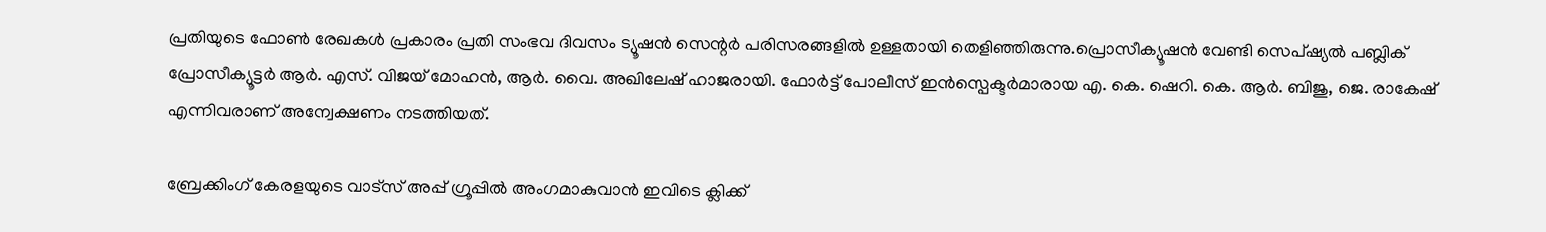പ്രതിയുടെ ഫോണ്‍ രേഖകള്‍ പ്രകാരം പ്രതി സംഭവ ദിവസം ട്യൂഷന്‍ സെന്റര്‍ പരിസരങ്ങളില്‍ ഉള്ളതായി തെളിഞ്ഞിരുന്നു.പ്രൊസീക്യൂഷന്‍ വേണ്ടി സെപ്ഷ്യല്‍ പബ്ലിക് പ്രോസീക്യൂട്ടര്‍ ആര്‍. എസ്. വിജയ് മോഹന്‍, ആര്‍. വൈ. അഖിലേഷ് ഹാജരായി. ഫോര്‍ട്ട് പോലീസ് ഇന്‍സ്പെക്ടര്‍മാരായ എ. കെ. ഷെറി. കെ. ആര്‍. ബിജു, ജെ. രാകേഷ് എന്നിവരാണ് അന്വേക്ഷണം നടത്തിയത്.

ബ്രേക്കിംഗ് കേരളയുടെ വാട്സ് അപ്പ് ഗ്രൂപ്പിൽ അംഗമാകുവാൻ ഇവിടെ ക്ലിക്ക്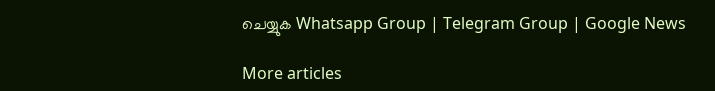ചെയ്യുക Whatsapp Group | Telegram Group | Google News

More articles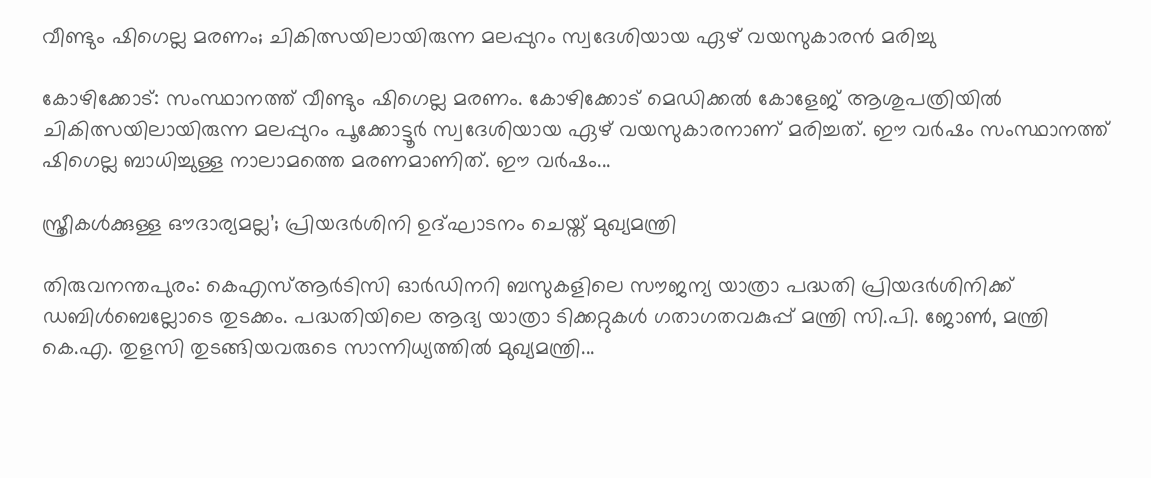വീണ്ടും ഷിഗെല്ല മരണം; ചികിത്സയിലായിരുന്ന മലപ്പുറം സ്വദേശിയായ ഏഴ് വയസുകാരന്‍ മരിച്ചു

കോഴിക്കോട്: സംസ്ഥാനത്ത് വീണ്ടും ഷിഗെല്ല മരണം. കോഴിക്കോട് മെഡിക്കൽ കോളേജ് ആശുപത്രിയിൽ ചികിത്സയിലായിരുന്ന മലപ്പുറം പൂക്കോട്ടൂർ സ്വദേശിയായ ഏഴ് വയസുകാരനാണ് മരിച്ചത്. ഈ വർഷം സംസ്ഥാനത്ത് ഷിഗെല്ല ബാധിച്ചുള്ള നാലാമത്തെ മരണമാണിത്. ഈ വർഷം...

സ്ത്രീകൾക്കുള്ള ഔദാര്യമല്ല’; പ്രിയദർശിനി ഉദ്ഘാടനം ചെയ്ത് മുഖ്യമന്ത്രി

തിരുവനന്തപുരം: കെഎസ്ആർടിസി ഓർഡിനറി ബസുകളിലെ സൗജന്യ യാത്രാ പദ്ധതി പ്രിയദർശിനിക്ക് ഡബിൾബെല്ലോടെ തുടക്കം. പദ്ധതിയിലെ ആദ്യ യാത്രാ ടിക്കറ്റുകൾ ഗതാഗതവകുപ്പ് മന്ത്രി സി.പി. ജോൺ, മന്ത്രി കെ.എ. തുളസി തുടങ്ങിയവരുടെ സാന്നിധ്യത്തിൽ മുഖ്യമന്ത്രി...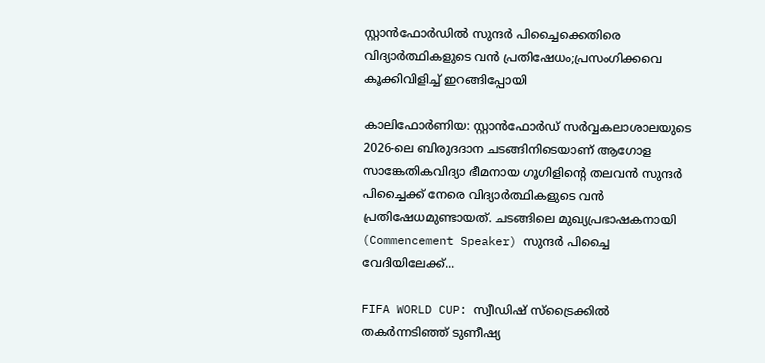സ്റ്റാൻഫോർഡിൽ സുന്ദർ പിച്ചൈക്കെതിരെ വിദ്യാർത്ഥികളുടെ വൻ പ്രതിഷേധം;പ്രസംഗിക്കവെ കൂക്കിവിളിച്ച് ഇറങ്ങിപ്പോയി

കാലിഫോർണിയ: സ്റ്റാൻഫോർഡ് സർവ്വകലാശാലയുടെ 2026-ലെ ബിരുദദാന ചടങ്ങിനിടെയാണ് ആഗോള സാങ്കേതികവിദ്യാ ഭീമനായ ഗൂഗിളിന്റെ തലവൻ സുന്ദർ പിച്ചൈക്ക് നേരെ വിദ്യാർത്ഥികളുടെ വൻ പ്രതിഷേധമുണ്ടായത്. ചടങ്ങിലെ മുഖ്യപ്രഭാഷകനായി (Commencement Speaker) സുന്ദർ പിച്ചൈ വേദിയിലേക്ക്...

FIFA WORLD CUP: സ്വീഡിഷ് സ്‌ട്രൈക്കിൽ തകർന്നടിഞ്ഞ് ടുണീഷ്യ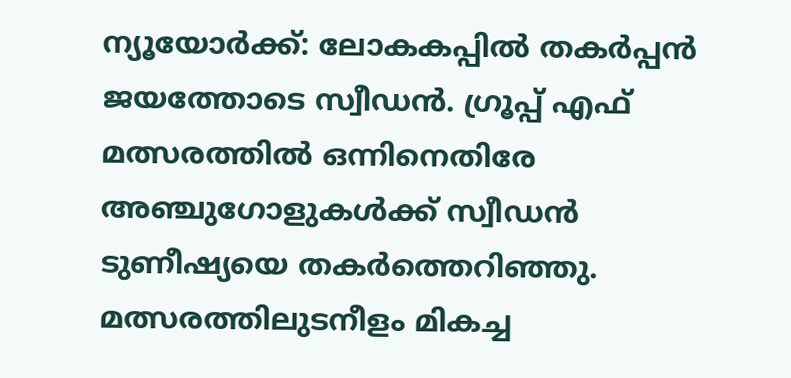ന്യൂയോർക്ക്: ലോകകപ്പിൽ തകർപ്പൻ ജയത്തോടെ സ്വീഡൻ. ഗ്രൂപ്പ് എഫ് മത്സരത്തിൽ ഒന്നിനെതിരേ അഞ്ചുഗോളുകൾക്ക് സ്വീഡൻ ടുണീഷ്യയെ തകർത്തെറിഞ്ഞു. മത്സരത്തിലുടനീളം മികച്ച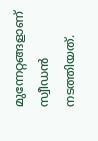മുന്നേറ്റങ്ങളാണ് സ്വീഡൻ നടത്തിയത്.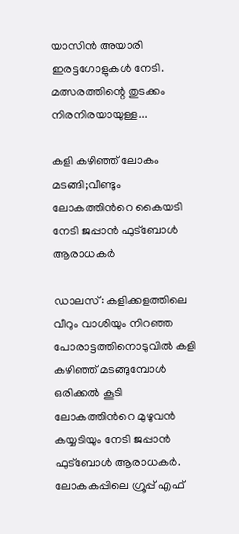യാസിൻ അയാരി ഇരട്ടഗോളുകൾ നേടി. മത്സരത്തിന്റെ തുടക്കം നിരനിരയായുള്ള...

കളി കഴിഞ്ഞ് ലോകം മടങ്ങി;വീണ്ടും ലോകത്തിന്‍റെ കൈയടി നേടി ജപ്പാൻ ഫുട്ബോൾ ആരാധകർ

ഡാലസ്: കളിക്കളത്തിലെ വീറും വാശിയും നിറഞ്ഞ പോരാട്ടത്തിനൊടുവിൽ കളി കഴിഞ്ഞ് മടങ്ങുമ്പോൾ ഒരിക്കല്‍ കൂടി ലോകത്തിന്‍റെ മുഴുവൻ കയ്യടിയും നേടി ജപ്പാൻ ഫുട്ബോൾ ആരാധകർ. ലോകകപ്പിലെ ഗ്രൂപ്പ് എഫ്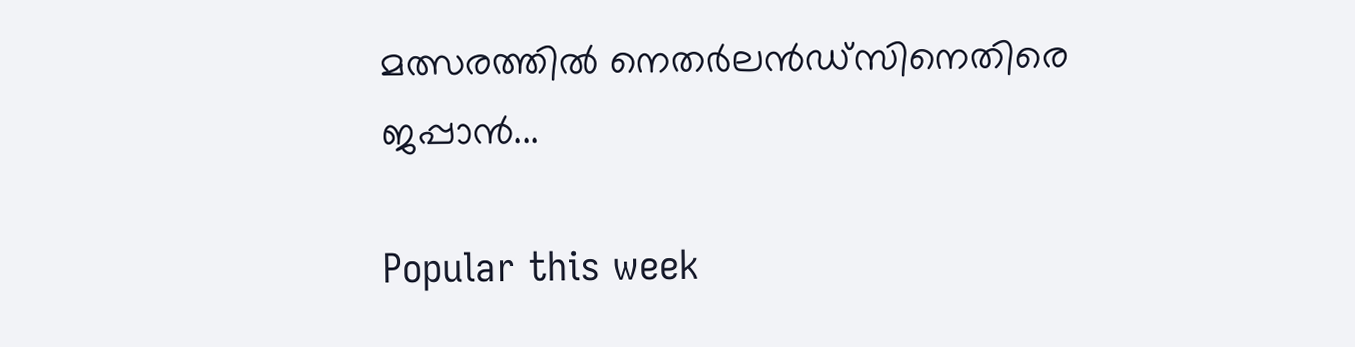മത്സരത്തിൽ നെതർലൻഡ്‌സിനെതിരെ ജപ്പാൻ...

Popular this week